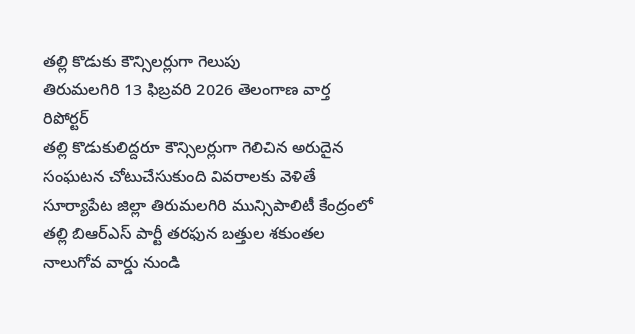తల్లి కొడుకు కౌన్సిలర్లుగా గెలుపు
తిరుమలగిరి 13 ఫిబ్రవరి 2026 తెలంగాణ వార్త రిపోర్టర్
తల్లి కొడుకులిద్దరూ కౌన్సిలర్లుగా గెలిచిన అరుదైన సంఘటన చోటుచేసుకుంది వివరాలకు వెళితే సూర్యాపేట జిల్లా తిరుమలగిరి మున్సిపాలిటీ కేంద్రంలో తల్లి బిఆర్ఎస్ పార్టీ తరఫున బత్తుల శకుంతల నాలుగోవ వార్డు నుండి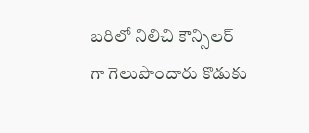బరిలో నిలిచి కౌన్సిలర్ గా గెలుపొందారు కొడుకు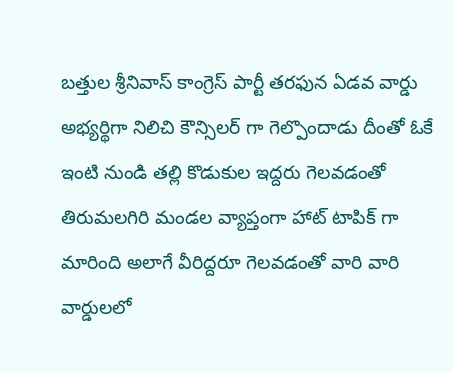బత్తుల శ్రీనివాస్ కాంగ్రెస్ పార్టీ తరఫున ఏడవ వార్డు అభ్యర్థిగా నిలిచి కౌన్సిలర్ గా గెల్పొందాడు దీంతో ఓకే ఇంటి నుండి తల్లి కొడుకుల ఇద్దరు గెలవడంతో తిరుమలగిరి మండల వ్యాప్తంగా హాట్ టాపిక్ గా మారింది అలాగే వీరిద్దరూ గెలవడంతో వారి వారి వార్డులలో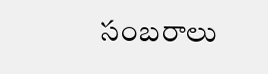సంబరాలు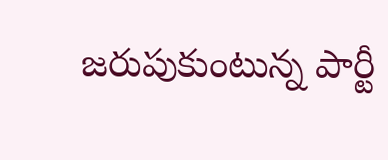జరుపుకుంటున్న పార్టీ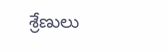శ్రేణులు